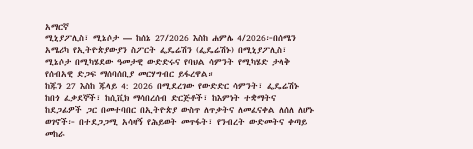አማርኛ
ሚኒያፖሊስ፣ ሚኔሶታ — ከሰኔ 27/2026 እስከ ሐምሌ 4/2026፦በሰሜን አሜሪካ የኢትዮጵያውያን ስፖርት ፌዴሬሽን (ፌዴሬሽኑ) በሚኒያፖሊስ፣ ሚኔሶታ በሚካሄደው ዓመታዊ ውድድሩና የባህል ሳምንት የሚካሄድ ታላቅ የሰብአዊ ድጋፍ ማሰባሰቢያ መርሃግብር ይፋረዋል።
ከጁን 27 እስከ ጁላይ 4: 2026 በሚደረገው የውድድር ሳምንት፣ ፌዴሬሽኑ ከበጎ ፈቃደኞች፣ ከሲቪክ ማሳበረሰብ ድርጅቶች፣ ከእምነት ተቋማትና ከደጋፊዎች ጋር በመተባበር በኢትዮጵያ ውስጥ ለጥቃትና ለመፈናቀል ለሰለ ለሆኑ ወገኖች፦ በተደጋጋሚ አሳዛኝ የሕይወት መጥፋት፣ የንብረት ውድመትና ቀጣይ መከራ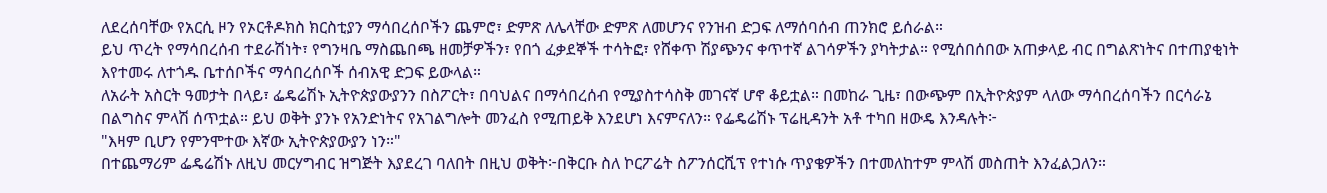ለደረሰባቸው የአርሲ ዞን የኦርቶዶክስ ክርስቲያን ማሳበረሰቦችን ጨምሮ፣ ድምጽ ለሌላቸው ድምጽ ለመሆንና የንዝብ ድጋፍ ለማሰባሰብ ጠንክሮ ይሰራል።
ይህ ጥረት የማሳበረሰብ ተደራሽነት፣ የግንዛቤ ማስጨበጫ ዘመቻዎችን፣ የበጎ ፈቃደኞች ተሳትፎ፣ የሸቀጥ ሽያጭንና ቀጥተኛ ልገሳዎችን ያካትታል። የሚሰበሰበው አጠቃላይ ብር በግልጽነትና በተጠያቂነት እየተመሩ ለተጎዱ ቤተሰቦችና ማሳበረሰቦች ሰብአዊ ድጋፍ ይውላል።
ለአራት አስርት ዓመታት በላይ፣ ፌዴሬሽኑ ኢትዮጵያውያንን በስፖርት፣ በባህልና በማሳበረሰብ የሚያስተሳስቅ መገናኛ ሆኖ ቆይቷል። በመከራ ጊዜ፣ በውጭም በኢትዮጵያም ላለው ማሳበረሰባችን በርሳራኔ በልግስና ምላሽ ሰጥቷል። ይህ ወቅት ያንኑ የአንድነትና የአገልግሎት መንፈስ የሚጠይቅ እንደሆነ እናምናለን። የፌዴሬሽኑ ፕሬዚዳንት አቶ ተካበ ዘውዴ እንዳሉት፦
"እዛም ቢሆን የምንሞተው እኛው ኢትዮጵያውያን ነን።"
በተጨማሪም ፌዴሬሽኑ ለዚህ መርሃግብር ዝግጅት እያደረገ ባለበት በዚህ ወቅት፦በቅርቡ ስለ ኮርፖሬት ስፖንሰርሺፕ የተነሱ ጥያቄዎችን በተመለከተም ምላሽ መስጠት እንፈልጋለን።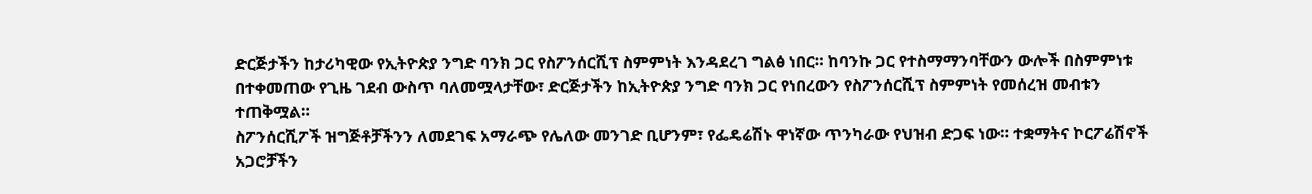ድርጅታችን ከታሪካዊው የኢትዮጵያ ንግድ ባንክ ጋር የስፖንሰርሺፕ ስምምነት እንዳደረገ ግልፅ ነበር። ከባንኩ ጋር የተስማማንባቸውን ውሎች በስምምነቱ በተቀመጠው የጊዜ ገደብ ውስጥ ባለመሟላታቸው፣ ድርጅታችን ከኢትዮጵያ ንግድ ባንክ ጋር የነበረውን የስፖንሰርሺፕ ስምምነት የመሰረዝ መብቱን ተጠቅሟል።
ስፖንሰርሺፖች ዝግጅቶቻችንን ለመደገፍ አማራጭ የሌለው መንገድ ቢሆንም፣ የፌዴሬሽኑ ዋነኛው ጥንካራው የህዝብ ድጋፍ ነው። ተቋማትና ኮርፖሬሽኖች አጋሮቻችን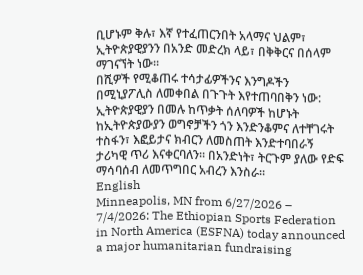ቢሆኑም ቅሉ፣ እኛ የተፈጠርንበት አላማና ህልም፣ ኢትዮጵያዊያንን በአንድ መድረክ ላይ፣ በቅቅርና በሰላም ማገናኘት ነው።
በሺዎች የሚቆጠሩ ተሳታፊዎችንና እንግዶችን በሚኒያፖሊስ ለመቀበል በጉጉት እየተጠባበቅን ነው: ኢትዮጵያዊያን በመሉ ከጥቃት ሰለባዎች ከሆኑት ከኢትዮጵያውያን ወግኖቻችን ጎን እንድንቆምና ለተቸገሩት ተስፋን፣ እፎይታና ክብርን ለመስጠት እንድተባበራኝ ታሪካዊ ጥሪ እናቀርባለን። በአንድነት፣ ትርጉም ያለው የድፍ ማሳባሰብ ለመጥግበር አብረን እንስራ።
English
Minneapolis, MN from 6/27/2026 – 7/4/2026: The Ethiopian Sports Federation in North America (ESFNA) today announced a major humanitarian fundraising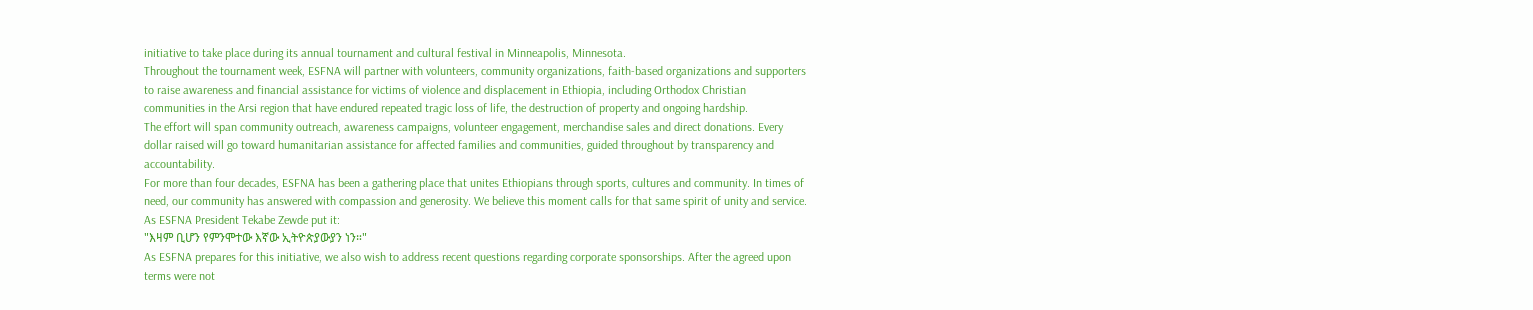initiative to take place during its annual tournament and cultural festival in Minneapolis, Minnesota.
Throughout the tournament week, ESFNA will partner with volunteers, community organizations, faith-based organizations and supporters to raise awareness and financial assistance for victims of violence and displacement in Ethiopia, including Orthodox Christian communities in the Arsi region that have endured repeated tragic loss of life, the destruction of property and ongoing hardship.
The effort will span community outreach, awareness campaigns, volunteer engagement, merchandise sales and direct donations. Every dollar raised will go toward humanitarian assistance for affected families and communities, guided throughout by transparency and accountability.
For more than four decades, ESFNA has been a gathering place that unites Ethiopians through sports, cultures and community. In times of need, our community has answered with compassion and generosity. We believe this moment calls for that same spirit of unity and service. As ESFNA President Tekabe Zewde put it:
"እዛም ቢሆን የምንሞተው እኛው ኢትዮጵያውያን ነን።"
As ESFNA prepares for this initiative, we also wish to address recent questions regarding corporate sponsorships. After the agreed upon terms were not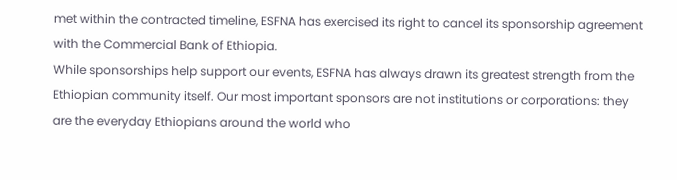met within the contracted timeline, ESFNA has exercised its right to cancel its sponsorship agreement with the Commercial Bank of Ethiopia.
While sponsorships help support our events, ESFNA has always drawn its greatest strength from the Ethiopian community itself. Our most important sponsors are not institutions or corporations: they are the everyday Ethiopians around the world who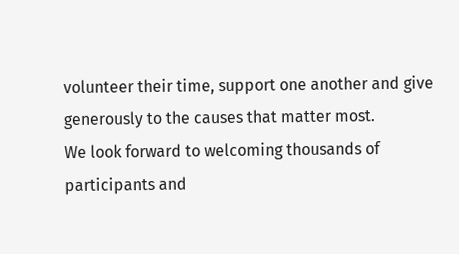volunteer their time, support one another and give generously to the causes that matter most.
We look forward to welcoming thousands of participants and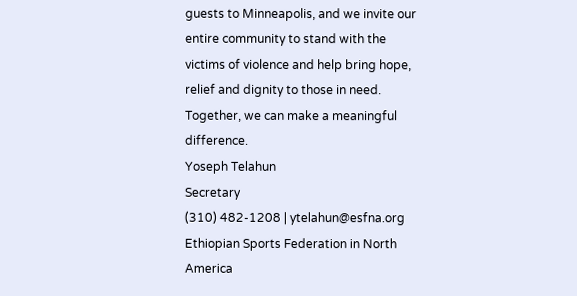guests to Minneapolis, and we invite our entire community to stand with the victims of violence and help bring hope, relief and dignity to those in need.
Together, we can make a meaningful difference.
Yoseph Telahun
Secretary
(310) 482-1208 | ytelahun@esfna.org
Ethiopian Sports Federation in North America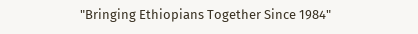"Bringing Ethiopians Together Since 1984"